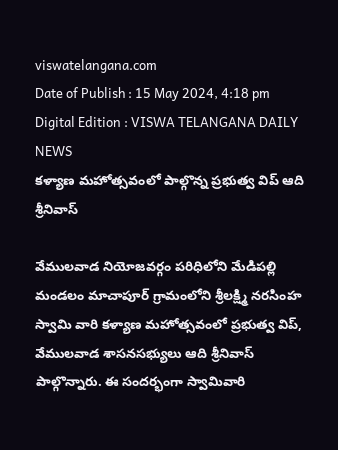viswatelangana.com
Date of Publish : 15 May 2024, 4:18 pm Digital Edition : VISWA TELANGANA DAILY NEWS
కళ్యాణ మహోత్సవంలో పాల్గొన్న ప్రభుత్వ విప్ ఆది శ్రీనివాస్

వేములవాడ నియోజవర్గం పరిధిలోని మేడిపల్లి మండలం మాచాపూర్ గ్రామంలోని శ్రీలక్ష్మి నరసింహ స్వామి వారి కళ్యాణ మహోత్సవంలో ప్రభుత్వ విప్, వేములవాడ శాసనసభ్యులు ఆది శ్రీనివాస్ పాల్గొన్నారు. ఈ సందర్భంగా స్వామివారి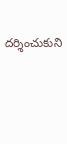దర్శించుకుని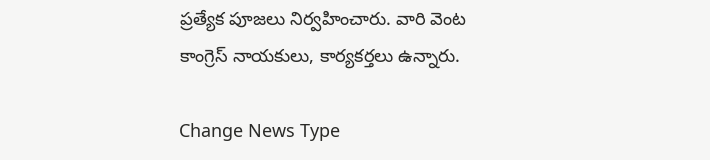ప్రత్యేక పూజలు నిర్వహించారు. వారి వెంట కాంగ్రెస్ నాయకులు, కార్యకర్తలు ఉన్నారు.

Change News Type